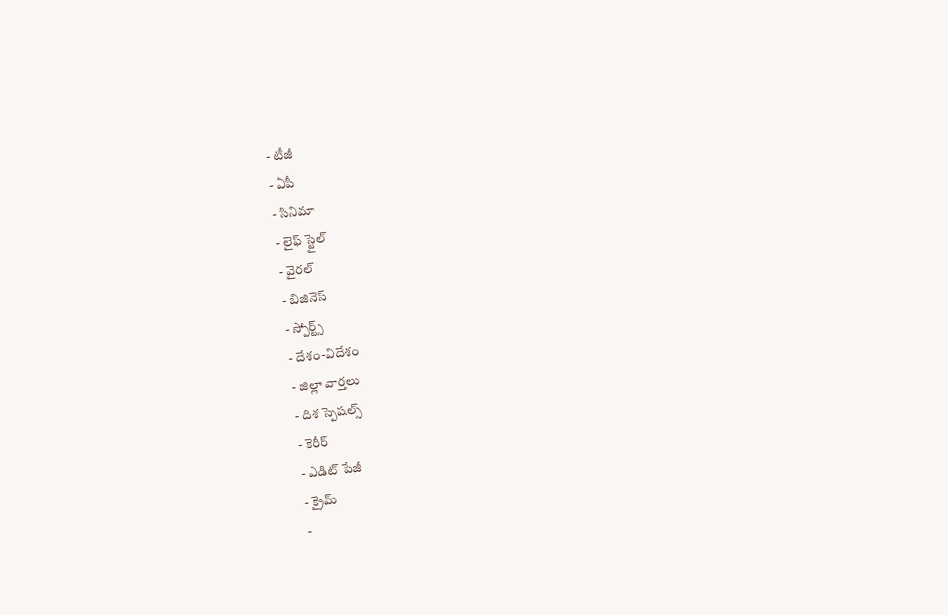- టీజీ
- ఏపీ
- సినిమా
- లైఫ్ స్టైల్
- వైరల్
- బిజినెస్
- స్పోర్ట్స్
- దేశం-విదేశం
- జిల్లా వార్తలు
- దిశ స్పెషల్స్
- కెరీర్
- ఎడిట్ పేజీ
- క్రైమ్
-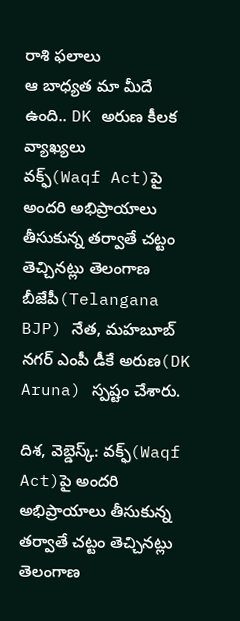రాశి ఫలాలు
ఆ బాధ్యత మా మీదే ఉంది.. DK అరుణ కీలక వ్యాఖ్యలు
వక్ఫ్(Waqf Act)పై అందరి అభిప్రాయాలు తీసుకున్న తర్వాతే చట్టం తెచ్చినట్లు తెలంగాణ బీజేపీ(Telangana BJP) నేత, మహబూబ్ నగర్ ఎంపీ డీకే అరుణ(DK Aruna) స్పష్టం చేశారు.

దిశ, వెబ్డెస్క్: వక్ఫ్(Waqf Act)పై అందరి అభిప్రాయాలు తీసుకున్న తర్వాతే చట్టం తెచ్చినట్లు తెలంగాణ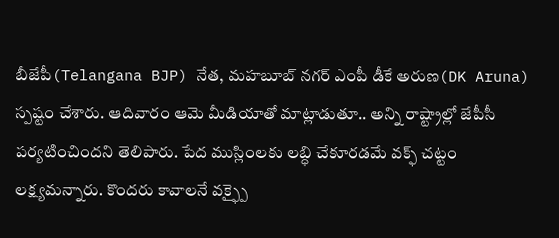బీజేపీ(Telangana BJP) నేత, మహబూబ్ నగర్ ఎంపీ డీకే అరుణ(DK Aruna) స్పష్టం చేశారు. ఆదివారం ఆమె మీడియాతో మాట్లాడుతూ.. అన్ని రాష్ట్రాల్లో జేపీసీ పర్యటించిందని తెలిపారు. పేద ముస్లింలకు లబ్ధి చేకూరడమే వక్ఫ్ చట్టం లక్ష్యమన్నారు. కొందరు కావాలనే వక్ఫ్పై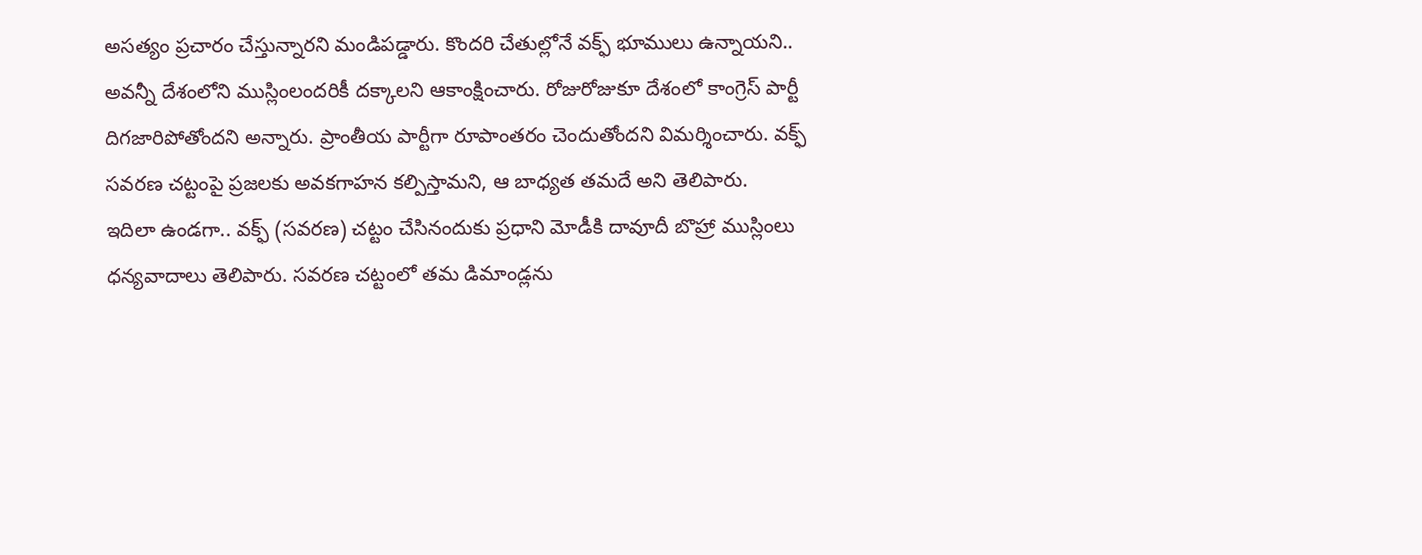అసత్యం ప్రచారం చేస్తున్నారని మండిపడ్డారు. కొందరి చేతుల్లోనే వక్ఫ్ భూములు ఉన్నాయని.. అవన్నీ దేశంలోని ముస్లింలందరికీ దక్కాలని ఆకాంక్షించారు. రోజురోజుకూ దేశంలో కాంగ్రెస్ పార్టీ దిగజారిపోతోందని అన్నారు. ప్రాంతీయ పార్టీగా రూపాంతరం చెందుతోందని విమర్శించారు. వక్ఫ్ సవరణ చట్టంపై ప్రజలకు అవకగాహన కల్పిస్తామని, ఆ బాధ్యత తమదే అని తెలిపారు.
ఇదిలా ఉండగా.. వక్ఫ్ (సవరణ) చట్టం చేసినందుకు ప్రధాని మోడీకి దావూదీ బొహ్రా ముస్లింలు ధన్యవాదాలు తెలిపారు. సవరణ చట్టంలో తమ డిమాండ్లను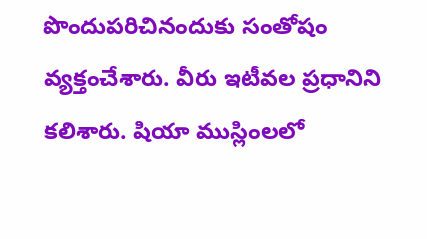పొందుపరిచినందుకు సంతోషం వ్యక్తంచేశారు. వీరు ఇటీవల ప్రధానిని కలిశారు. షియా ముస్లింలలో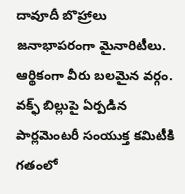దావూదీ బొహ్రాలు జనాభాపరంగా మైనారిటీలు. ఆర్థికంగా వీరు బలమైన వర్గం. వక్ఫ్ బిల్లుపై ఏర్పడిన పార్లమెంటరీ సంయుక్త కమిటీకి గతంలో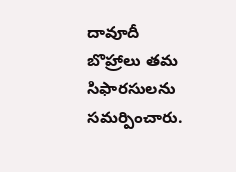దావూదీ బొహ్రాలు తమ సిఫారసులను సమర్పించారు.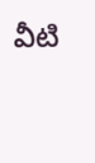వీటి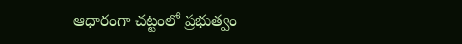ఆధారంగా చట్టంలో ప్రభుత్వం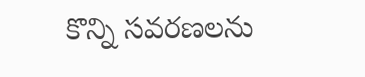కొన్ని సవరణలను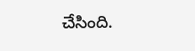చేసింది.